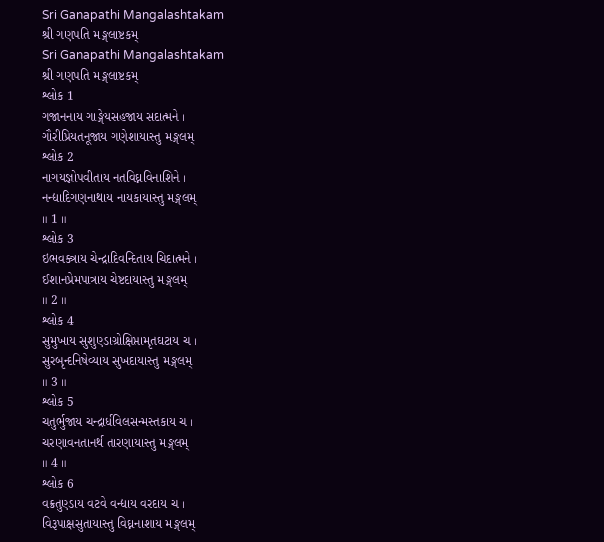Sri Ganapathi Mangalashtakam
શ્રી ગણપતિ મઙ્ગલાષ્ટકમ્
Sri Ganapathi Mangalashtakam
શ્રી ગણપતિ મઙ્ગલાષ્ટકમ્
શ્લોક 1
ગજાનનાય ગાઙ્ગેયસહજાય સદાત્મને ।
ગૌરીપ્રિયતનૂજાય ગણેશાયાસ્તુ મઙ્ગલમ્
શ્લોક 2
નાગયજ્ઞોપવીતાય નતવિઘ્નવિનાશિને ।
નન્દ્યાદિગણનાથાય નાયકાયાસ્તુ મઙ્ગલમ્
॥ 1 ॥
શ્લોક 3
ઇભવક્ત્રાય ચેન્દ્રાદિવન્દિતાય ચિદાત્મને ।
ઈશાનપ્રેમપાત્રાય ચેષ્ટદાયાસ્તુ મઙ્ગલમ્
॥ 2 ॥
શ્લોક 4
સુમુખાય સુશુણ્ડાગ્રોક્ષિપ્તામૃતઘટાય ચ ।
સુરબૃન્દનિષેવ્યાય સુખદાયાસ્તુ મઙ્ગલમ્
॥ 3 ॥
શ્લોક 5
ચતુર્ભુજાય ચન્દ્રાર્ધવિલસન્મસ્તકાય ચ ।
ચરણાવનતાનર્થ તારણાયાસ્તુ મઙ્ગલમ્
॥ 4 ॥
શ્લોક 6
વક્રતુણ્ડાય વટવે વન્દ્યાય વરદાય ચ ।
વિરૂપાક્ષસુતાયાસ્તુ વિઘ્નનાશાય મઙ્ગલમ્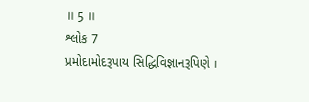॥ 5 ॥
શ્લોક 7
પ્રમોદામોદરૂપાય સિદ્ધિવિજ્ઞાનરૂપિણે ।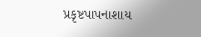પ્રકૃષ્ટપાપનાશાય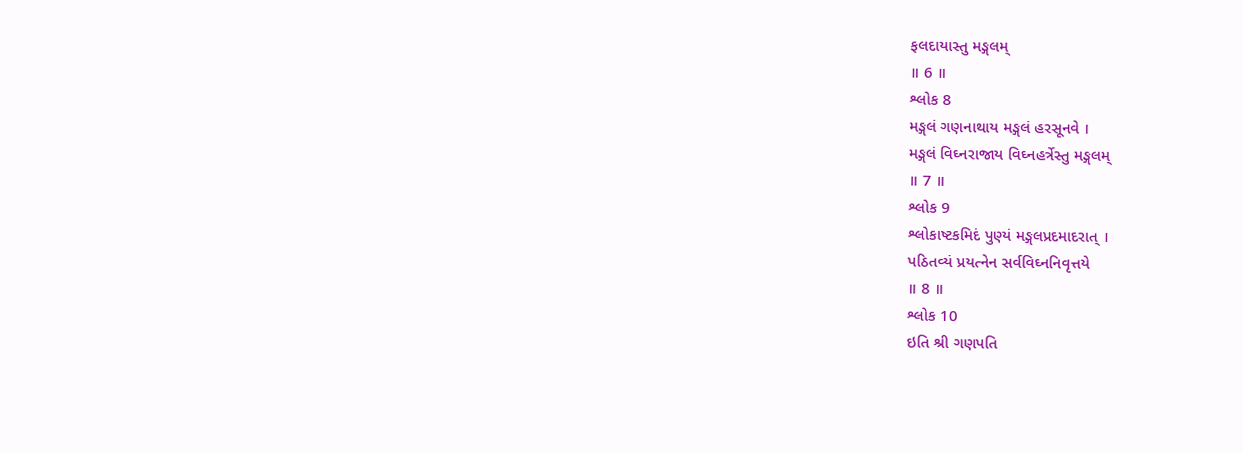ફલદાયાસ્તુ મઙ્ગલમ્
॥ 6 ॥
શ્લોક 8
મઙ્ગલં ગણનાથાય મઙ્ગલં હરસૂનવે ।
મઙ્ગલં વિઘ્નરાજાય વિઘ્નહર્ત્રેસ્તુ મઙ્ગલમ્
॥ 7 ॥
શ્લોક 9
શ્લોકાષ્ટકમિદં પુણ્યં મઙ્ગલપ્રદમાદરાત્ ।
પઠિતવ્યં પ્રયત્નેન સર્વવિઘ્નનિવૃત્તયે
॥ 8 ॥
શ્લોક 10
ઇતિ શ્રી ગણપતિ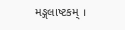મઙ્ગલાષ્ટકમ્ ।